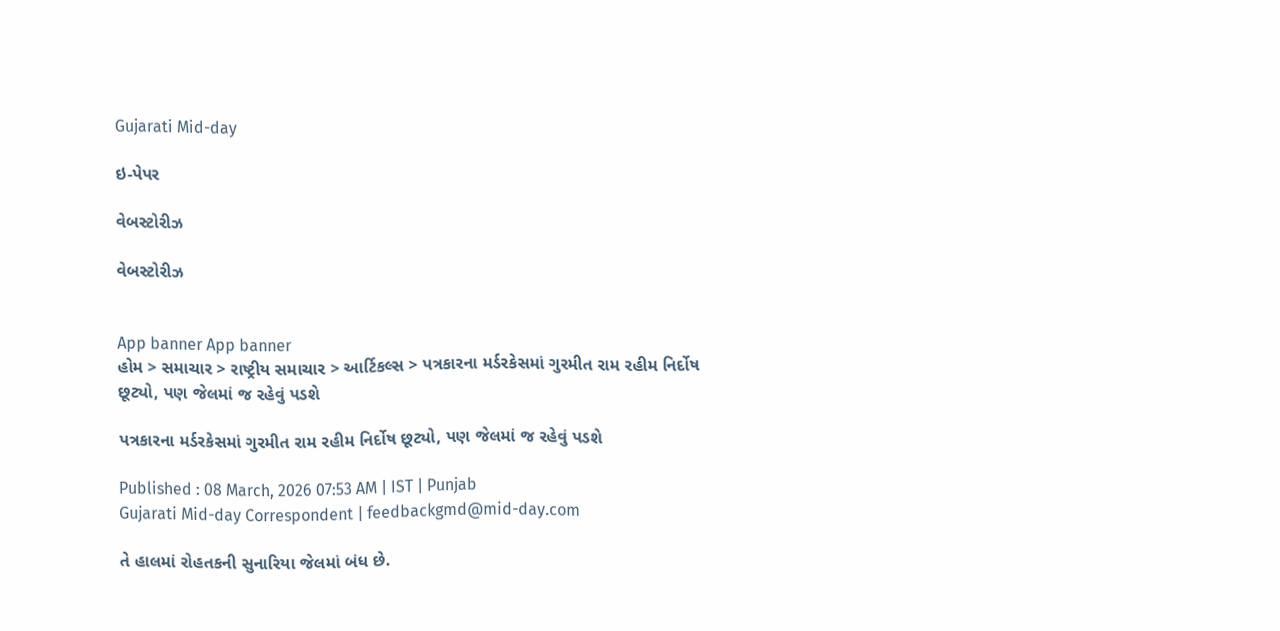Gujarati Mid-day

ઇ-પેપર

વેબસ્ટોરીઝ

વેબસ્ટોરીઝ


App banner App banner
હોમ > સમાચાર > રાષ્ટ્રીય સમાચાર > આર્ટિકલ્સ > પત્રકારના મર્ડરકેસમાં ગુરમીત રામ રહીમ નિર્દોષ છૂટ્યો, પણ જેલમાં જ રહેવું પડશે

પત્રકારના મર્ડરકેસમાં ગુરમીત રામ રહીમ નિર્દોષ છૂટ્યો, પણ જેલમાં જ રહેવું પડશે

Published : 08 March, 2026 07:53 AM | IST | Punjab
Gujarati Mid-day Correspondent | feedbackgmd@mid-day.com

તે હાલમાં રોહતકની સુનારિયા જેલમાં બંધ છે.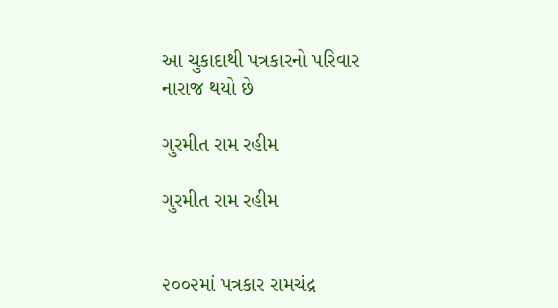આ ચુકાદાથી પત્રકારનો પરિવાર નારાજ થયો છે

ગુરમીત રામ રહીમ

ગુરમીત રામ રહીમ


૨૦૦૨માં પત્રકાર રામચંદ્ર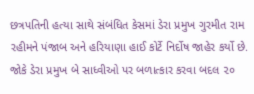છત્રપતિની હત્યા સાથે સંબંધિત કેસમાં ડેરા પ્રમુખ ગુરમીત રામ રહીમને પંજાબ અને હરિયાણા હાઈ કોર્ટે નિર્દોષ જાહેર કર્યો છે. જોકે ડેરા પ્રમુખ બે સાધ્વીઓ પર બળાત્કાર કરવા બદલ ૨૦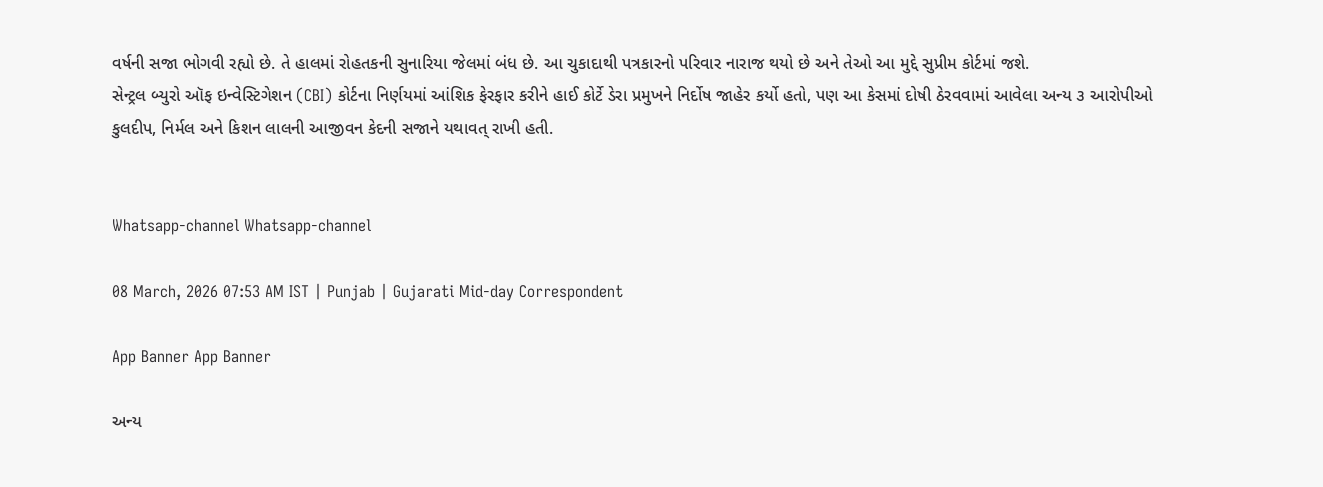વર્ષની સજા ભોગવી રહ્યો છે. તે હાલમાં રોહતકની સુનારિયા જેલમાં બંધ છે. આ ચુકાદાથી પત્રકારનો પરિવાર નારાજ થયો છે અને તેઓ આ મુદ્દે સુપ્રીમ કોર્ટમાં જશે.
સેન્ટ્રલ બ્યુરો ઑફ ઇન્વેસ્ટિગેશન (CBI) કોર્ટના નિર્ણયમાં આંશિક ફેરફાર કરીને હાઈ કોર્ટે ડેરા પ્રમુખને નિર્દોષ જાહેર કર્યો હતો, પણ આ કેસમાં દોષી ઠેરવવામાં આવેલા અન્ય ૩ આરોપીઓ કુલદીપ, નિર્મલ અને કિશન લાલની આજીવન કેદની સજાને યથાવત્ રાખી હતી.


Whatsapp-channel Whatsapp-channel

08 March, 2026 07:53 AM IST | Punjab | Gujarati Mid-day Correspondent

App Banner App Banner

અન્ય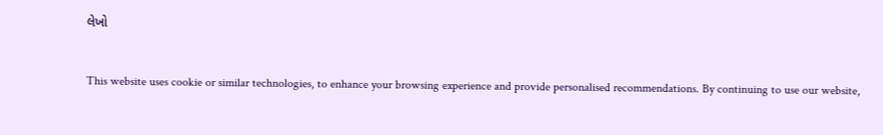લેખો


This website uses cookie or similar technologies, to enhance your browsing experience and provide personalised recommendations. By continuing to use our website,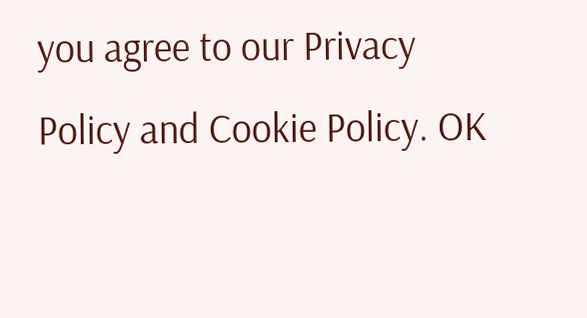you agree to our Privacy Policy and Cookie Policy. OK